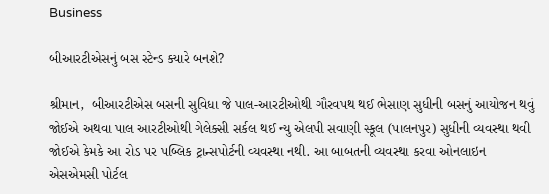Business

બીઆરટીએસનું બસ સ્ટેન્ડ ક્યારે બનશે?

શ્રીમાન,  બીઆરટીએસ બસની સુવિધા જે પાલ-આરટીઓથી ગૌરવપથ થઈ ભેસાણ સુધીની બસનું આયોજન થવું જોઈએ અથવા પાલ આરટીઓથી ગેલેક્સી સર્કલ થઈ ન્યુ એલપી સવાણી સ્કૂલ (પાલનપુર) સુધીની વ્યવસ્થા થવી જોઈએ કેમકે આ રોડ પર પબ્લિક ટ્રાન્સપોર્ટની વ્યવસ્થા નથી. આ બાબતની વ્યવસ્થા કરવા ઓનલાઇન એસએમસી પોર્ટલ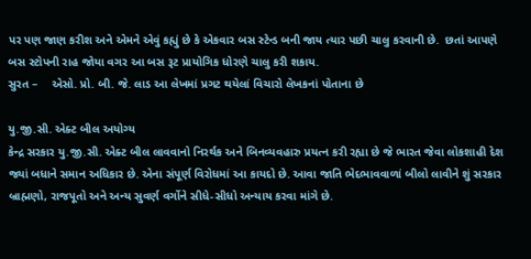પર પણ જાણ કરીશ અને એમને એવું કહ્યું છે કે એકવાર બસ સ્ટેન્ડ બની જાય ત્યાર પછી ચાલુ કરવાની છે.  છતાં આપણે બસ સ્ટોપની રાહ જોયા વગર આ બસ રૂટ પ્રાયોગિક ધોરણે ચાલુ કરી શકાય.
સુરત –    એસો. પ્રો. બી. જે. લાડ આ લેખમાં પ્રગટ થયેલાં વિચારો લેખકનાં પોતાના છે

યુ.જી.સી. એક્ટ બીલ અયોગ્ય
કેન્દ્ર સરકાર યુ.જી.સી. એક્ટ બીલ લાવવાનો નિરર્થક અને બિનવ્યવહારુ પ્રયત્ન કરી રહ્યા છે જે ભારત જેવા લોકશાહી દેશ જ્યાં બધાને સમાન અધિકાર છે. એના સંપૂર્ણ વિરોધમાં આ કાયદો છે. આવા જાતિ ભેદભાવવાળાં બીલો લાવીને શું સરકાર બ્રાહ્મણો, રાજપૂતો અને અન્ય સુવર્ણ વર્ગોને સીધે-સીધો અન્યાય કરવા માંગે છે.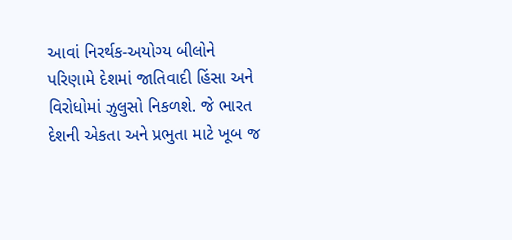આવાં નિરર્થક-અયોગ્ય બીલોને પરિણામે દેશમાં જાતિવાદી હિંસા અને વિરોધોમાં ઝુલુસો નિકળશે. જે ભારત દેશની એકતા અને પ્રભુતા માટે ખૂબ જ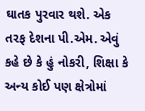ઘાતક પુરવાર થશે. એક તરફ દેશના પી.એમ. એવું કહે છે કે હું નોકરી, શિક્ષા કે અન્ય કોઈ પણ ક્ષેત્રોમાં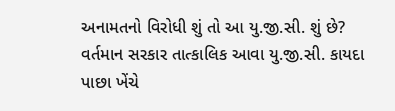અનામતનો વિરોધી શું તો આ યુ.જી.સી. શું છે? વર્તમાન સરકાર તાત્કાલિક આવા યુ.જી.સી. કાયદા પાછા ખેંચે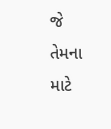જે તેમના માટે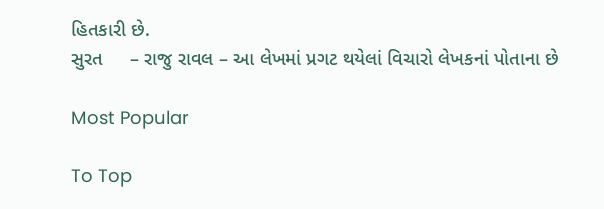હિતકારી છે.
સુરત     – રાજુ રાવલ – આ લેખમાં પ્રગટ થયેલાં વિચારો લેખકનાં પોતાના છે

Most Popular

To Top